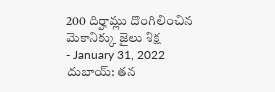200 దిర్హామ్లు దొంగిలించిన మెకానిక్కు జైలు శిక్ష
- January 31, 2022
దుబాయ్: తన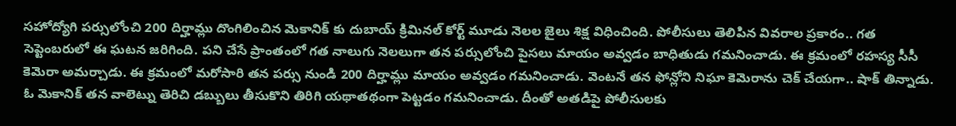సహోద్యోగి పర్సులోంచి 200 దిర్హామ్లు దొంగిలించిన మెకానిక్ కు దుబాయ్ క్రిమినల్ కోర్ట్ మూడు నెలల జైలు శిక్ష విధించింది. పోలీసులు తెలిపిన వివరాల ప్రకారం.. గత సెప్టెంబరులో ఈ ఘటన జరిగింది. పని చేసే ప్రాంతంలో గత నాలుగు నెలలుగా తన పర్సులోంచి పైసలు మాయం అవ్వడం బాధితుడు గమనించాడు. ఈ క్రమంలో రహస్య సీసీ కెమెరా అమర్చాడు. ఈ క్రమంలో మరోసారి తన పర్సు నుండి 200 దిర్హామ్లు మాయం అవ్వడం గమనించాడు. వెంటనే తన ఫోన్లోని నిఘా కెమెరాను చెక్ చేయగా.. షాక్ తిన్నాడు. ఓ మెకానిక్ తన వాలెట్ను తెరిచి డబ్బులు తీసుకొని తిరిగి యథాతథంగా పెట్టడం గమనించాడు. దీంతో అతడిపై పోలీసులకు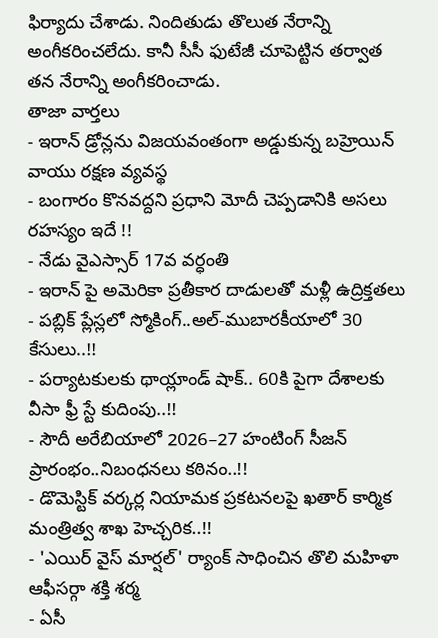ఫిర్యాదు చేశాడు. నిందితుడు తొలుత నేరాన్ని అంగీకరించలేదు. కానీ సీసీ ఫుటేజీ చూపెట్టిన తర్వాత తన నేరాన్ని అంగీకరించాడు.
తాజా వార్తలు
- ఇరాన్ డ్రోన్లను విజయవంతంగా అడ్డుకున్న బహ్రెయిన్ వాయు రక్షణ వ్యవస్థ
- బంగారం కొనవద్దని ప్రధాని మోదీ చెప్పడానికి అసలు రహస్యం ఇదే !!
- నేడు వైఎస్సార్ 17వ వర్ధంతి
- ఇరాన్ పై అమెరికా ప్రతీకార దాడులతో మళ్లీ ఉద్రిక్తతలు
- పబ్లిక్ ప్లేస్లలో స్మోకింగ్..అల్-ముబారకీయాలో 30 కేసులు..!!
- పర్యాటకులకు థాయ్లాండ్ షాక్.. 60కి పైగా దేశాలకు వీసా ఫ్రీ స్టే కుదింపు..!!
- సౌదీ అరేబియాలో 2026–27 హంటింగ్ సీజన్ ప్రారంభం..నిబంధనలు కఠినం..!!
- డొమెస్టిక్ వర్కర్ల నియామక ప్రకటనలపై ఖతార్ కార్మిక మంత్రిత్వ శాఖ హెచ్చరిక..!!
- 'ఎయిర్ వైస్ మార్షల్' ర్యాంక్ సాధించిన తొలి మహిళా ఆఫీసర్గా శక్తి శర్మ
- ఏసీ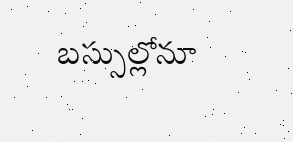బస్సుల్లోనూ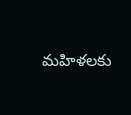మహిళలకు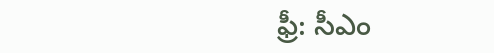ఫ్రీ: సీఎం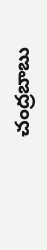చంద్రబాబు